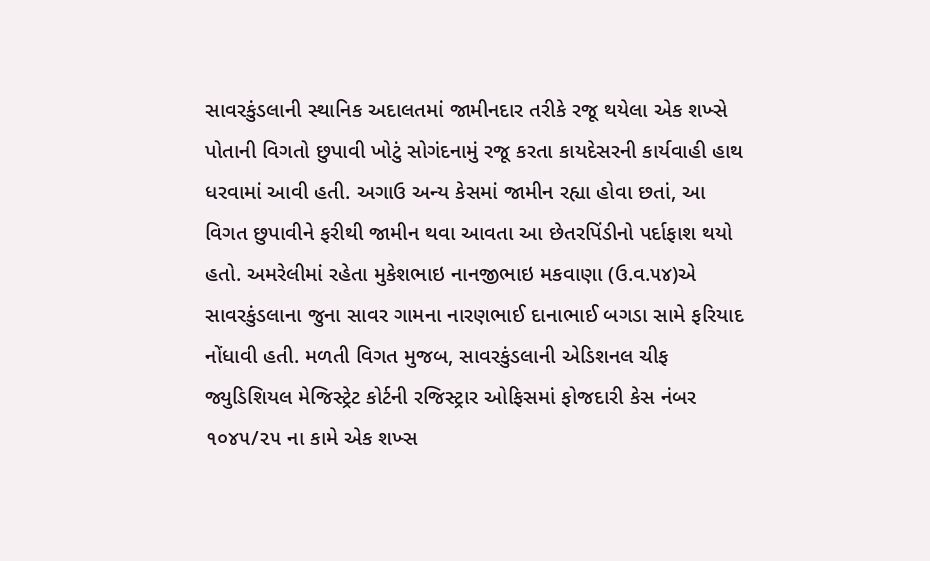સાવરકુંડલાની સ્થાનિક અદાલતમાં જામીનદાર તરીકે રજૂ થયેલા એક શખ્સે પોતાની વિગતો છુપાવી ખોટું સોગંદનામું રજૂ કરતા કાયદેસરની કાર્યવાહી હાથ ધરવામાં આવી હતી. અગાઉ અન્ય કેસમાં જામીન રહ્યા હોવા છતાં, આ વિગત છુપાવીને ફરીથી જામીન થવા આવતા આ છેતરપિંડીનો પર્દાફાશ થયો હતો. અમરેલીમાં રહેતા મુકેશભાઇ નાનજીભાઇ મકવાણા (ઉ.વ.૫૪)એ સાવરકુંડલાના જુના સાવર ગામના નારણભાઈ દાનાભાઈ બગડા સામે ફરિયાદ નોંધાવી હતી. મળતી વિગત મુજબ, સાવરકુંડલાની એડિશનલ ચીફ જ્યુડિશિયલ મેજિસ્ટ્રેટ કોર્ટની રજિસ્ટ્રાર ઓફિસમાં ફોજદારી કેસ નંબર ૧૦૪૫/૨૫ ના કામે એક શખ્સ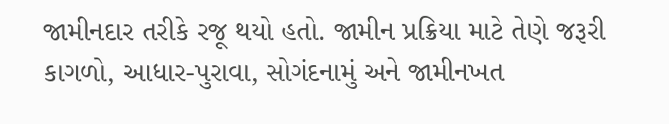જામીનદાર તરીકે રજૂ થયો હતો. જામીન પ્રક્રિયા માટે તેણે જરૂરી કાગળો, આધાર-પુરાવા, સોગંદનામું અને જામીનખત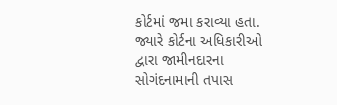કોર્ટમાં જમા કરાવ્યા હતા. જ્યારે કોર્ટના અધિકારીઓ દ્વારા જામીનદારના સોગંદનામાની તપાસ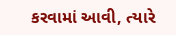કરવામાં આવી, ત્યારે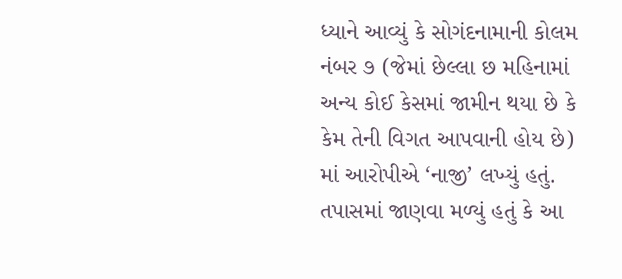ધ્યાને આવ્યું કે સોગંદનામાની કોલમ નંબર ૭ (જેમાં છેલ્લા છ મહિનામાં અન્ય કોઈ કેસમાં જામીન થયા છે કે કેમ તેની વિગત આપવાની હોય છે) માં આરોપીએ ‘નાજી’ લખ્યું હતું. તપાસમાં જાણવા મળ્યું હતું કે આ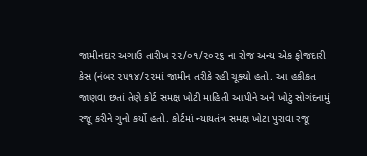જામીનદાર અગાઉ તારીખ ૨૨/૦૧/૨૦૨૬ ના રોજ અન્ય એક ફોજદારી કેસ (નંબર ૨૫૧૪/૨૨માં જામીન તરીકે રહી ચૂક્યો હતો. આ હકીકત જાણવા છતાં તેણે કોર્ટ સમક્ષ ખોટી માહિતી આપીને અને ખોટું સોગંદનામું રજૂ કરીને ગુનો કર્યો હતો. કોર્ટમાં ન્યાયતંત્ર સમક્ષ ખોટા પુરાવા રજૂ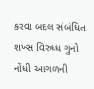કરવા બદલ સંબંધિત શખ્સ વિરુધ્ધ ગુનો નોંધી આગળની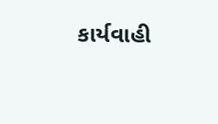કાર્યવાહી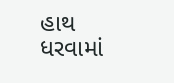હાથ ધરવામાં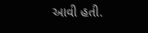આવી હતી.